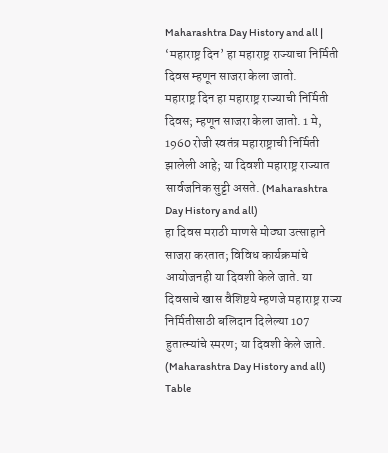Maharashtra Day History and all | ‘महाराष्ट्र दिन’ हा महाराष्ट्र राज्याचा निर्मिती दिवस म्हणून साजरा केला जातो.
महाराष्ट्र दिन हा महाराष्ट्र राज्याची निर्मिती दिवस; म्हणून साजरा केला जातो. 1 मे, 1960 रोजी स्वतंत्र महाराष्ट्राची निर्मिती झालेली आहे; या दिवशी महाराष्ट्र राज्यात सार्वजनिक सुट्टी असते. (Maharashtra Day History and all)
हा दिवस मराठी माणसे मोठ्या उत्साहाने साजरा करतात; विविध कार्यक्रमांचे आयोजनही या दिवशी केले जाते. या दिवसाचे खास वैशिष्टये म्हणजे महाराष्ट्र राज्य निर्मितीसाठी बलिदान दिलेल्या 107 हुतात्म्यांचे स्मरण; या दिवशी केले जाते. (Maharashtra Day History and all)
Table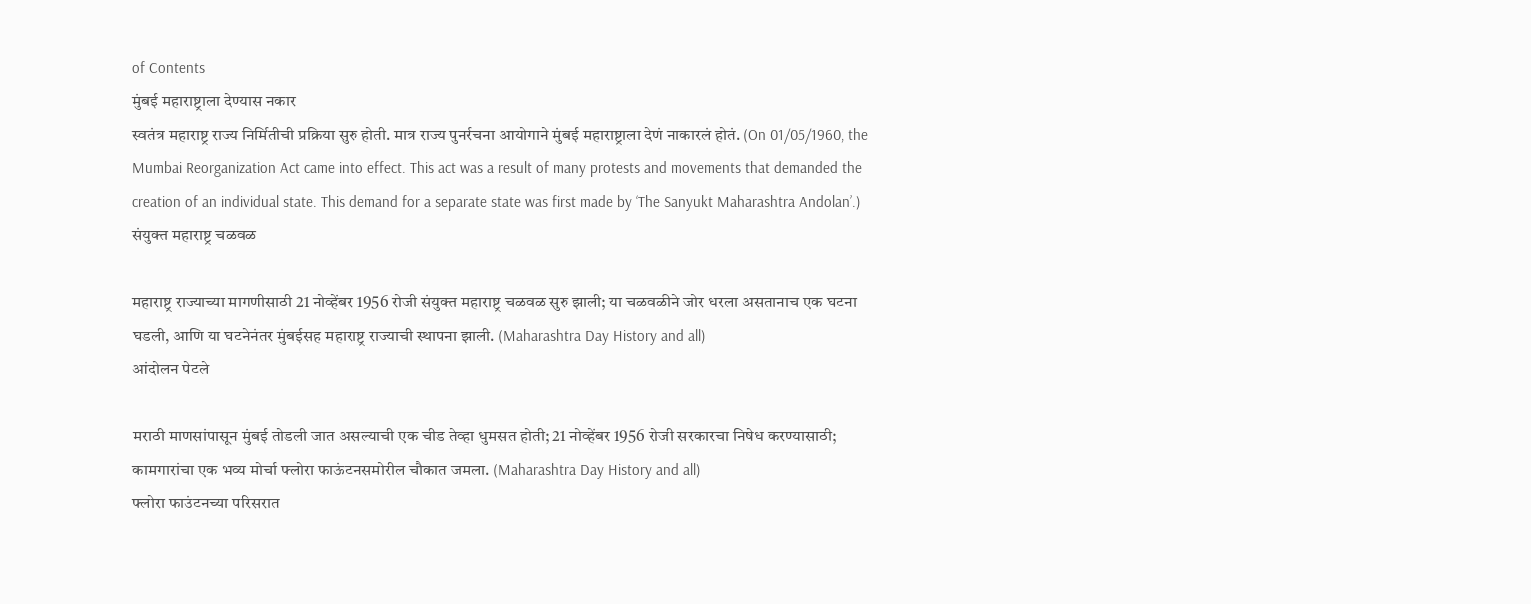of Contents
मुंबई महाराष्ट्राला देण्यास नकार
स्वतंत्र महाराष्ट्र राज्य निर्मितीची प्रक्रिया सुरु होती. मात्र राज्य पुनर्रचना आयोगाने मुंबई महाराष्ट्राला देणं नाकारलं होतं. (On 01/05/1960, the Mumbai Reorganization Act came into effect. This act was a result of many protests and movements that demanded the creation of an individual state. This demand for a separate state was first made by ‘The Sanyukt Maharashtra Andolan’.)
संयुक्त महाराष्ट्र चळवळ

महाराष्ट्र राज्याच्या मागणीसाठी 21 नोव्हेंबर 1956 रोजी संयुक्त महाराष्ट्र चळवळ सुरु झाली; या चळवळीने जोर धरला असतानाच एक घटना घडली, आणि या घटनेनंतर मुंबईसह महाराष्ट्र राज्याची स्थापना झाली. (Maharashtra Day History and all)
आंदोलन पेटले

मराठी माणसांपासून मुंबई तोडली जात असल्याची एक चीड तेव्हा धुमसत होती; 21 नोव्हेंबर 1956 रोजी सरकारचा निषेध करण्यासाठी; कामगारांचा एक भव्य मोर्चा फ्लोरा फाऊंटनसमोरील चौकात जमला. (Maharashtra Day History and all)
फ्लोरा फाउंटनच्या परिसरात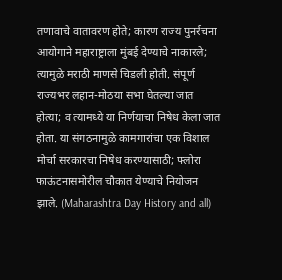तणावाचे वातावरण होते; कारण राज्य पुनर्रचना आयोगाने महाराष्ट्राला मुंबई देण्याचे नाकारले; त्यामुळे मराठी माणसे चिडली होती. संपूर्ण राज्यभर लहान-मोठया सभा घेतल्या जात होत्या; व त्यामध्ये या निर्णयाचा निषेध केला जात होता. या संगठनामुळे कामगारांचा एक विशाल मोर्चा सरकारचा निषेध करण्यासाठी; फ्लोरा फाऊंटनासमोरील चौकात येण्याचे नियोजन झाले. (Maharashtra Day History and all)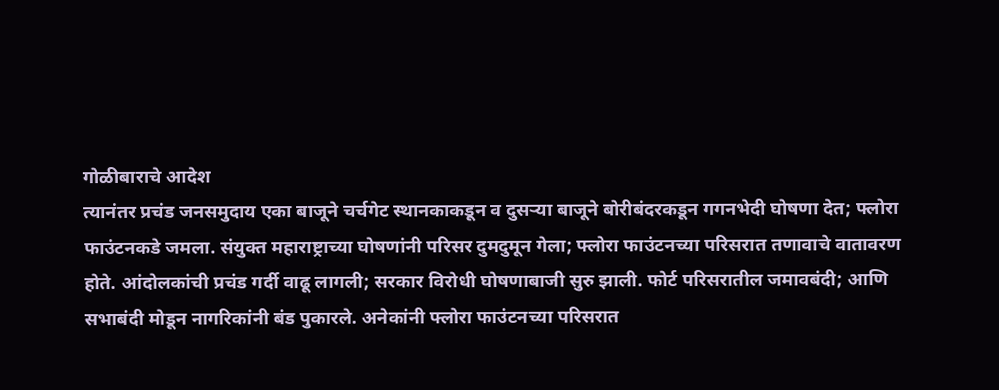गोळीबाराचे आदेश
त्यानंतर प्रचंड जनसमुदाय एका बाजूने चर्चगेट स्थानकाकडून व दुसऱ्या बाजूने बोरीबंदरकडून गगनभेदी घोषणा देत; फ्लोरा फाउंटनकडे जमला. संयुक्त महाराष्ट्राच्या घोषणांनी परिसर दुमदुमून गेला; फ्लोरा फाउंटनच्या परिसरात तणावाचे वातावरण होते. आंदोलकांची प्रचंड गर्दी वाढू लागली; सरकार विरोधी घोषणाबाजी सुरु झाली. फोर्ट परिसरातील जमावबंदी; आणि सभाबंदी मोडून नागरिकांनी बंड पुकारले. अनेकांनी फ्लोरा फाउंटनच्या परिसरात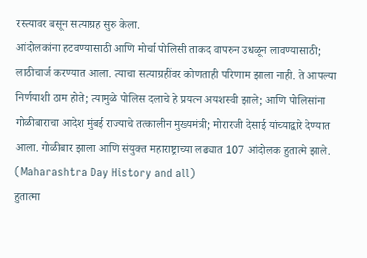रस्त्यावर बसून सत्याग्रह सुरु केला.
आंदोलकांना हटवण्यासाठी आणि मोर्चा पोलिसी ताकद वापरुन उधळून लावण्यासाठी; लाठीचार्ज करण्यात आला. त्याचा सत्याग्रहींवर कोणताही परिणाम झाला नाही. ते आपल्या निर्णयाशी ठाम होते; त्यामुळे पोलिस दलाचे हे प्रयत्न अयशस्वी झाले; आणि पोलिसांना गोळीबाराचा आदेश मुंबई राज्याचे तत्कालीन मुख्यमंत्री; मोरारजी देसाई यांच्याद्वारे देण्यात आला. गोळीबार झाला आणि संयुक्त महाराष्ट्राच्या लढ्यात 107 आंदोलक हुतात्मे झाले. (Maharashtra Day History and all)
हुतात्मा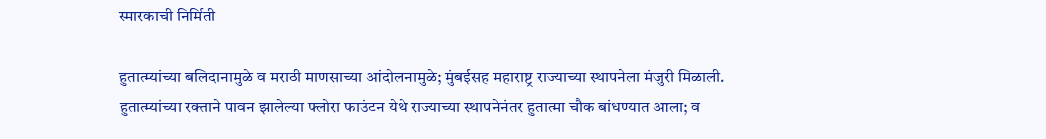स्मारकाची निर्मिती

हुतात्म्यांच्या बलिदानामुळे व मराठी माणसाच्या आंदोलनामुळे; मुंबईसह महाराष्ट्र राज्याच्या स्थापनेला मंजुरी मिळाली. हुतात्म्यांच्या रक्ताने पावन झालेल्या फ्लोरा फाउंटन येथे राज्याच्या स्थापनेनंतर हुतात्मा चौक बांधण्यात आला; व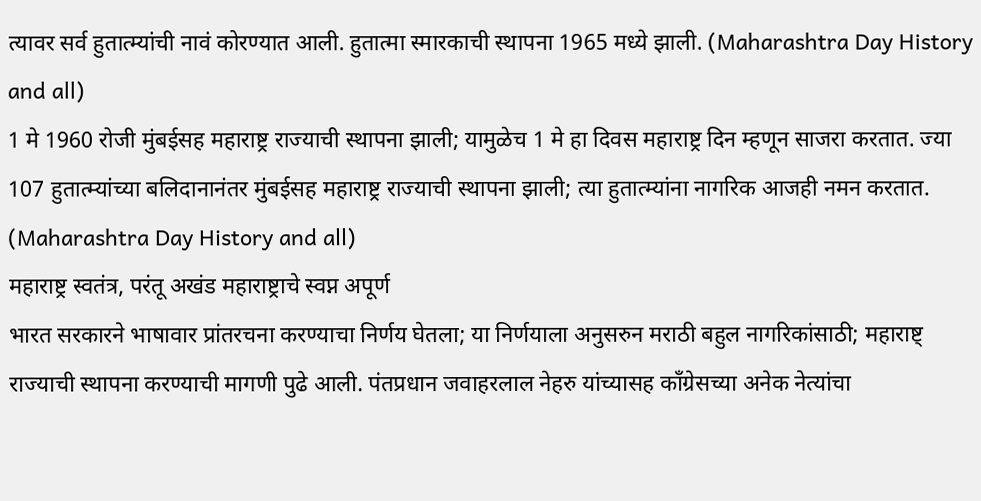त्यावर सर्व हुतात्म्यांची नावं कोरण्यात आली. हुतात्मा स्मारकाची स्थापना 1965 मध्ये झाली. (Maharashtra Day History and all)
1 मे 1960 रोजी मुंबईसह महाराष्ट्र राज्याची स्थापना झाली; यामुळेच 1 मे हा दिवस महाराष्ट्र दिन म्हणून साजरा करतात. ज्या 107 हुतात्म्यांच्या बलिदानानंतर मुंबईसह महाराष्ट्र राज्याची स्थापना झाली; त्या हुतात्म्यांना नागरिक आजही नमन करतात. (Maharashtra Day History and all)
महाराष्ट्र स्वतंत्र, परंतू अखंड महाराष्ट्राचे स्वप्न अपूर्ण
भारत सरकारने भाषावार प्रांतरचना करण्याचा निर्णय घेतला; या निर्णयाला अनुसरुन मराठी बहुल नागरिकांसाठी; महाराष्ट् राज्याची स्थापना करण्याची मागणी पुढे आली. पंतप्रधान जवाहरलाल नेहरु यांच्यासह काँग्रेसच्या अनेक नेत्यांचा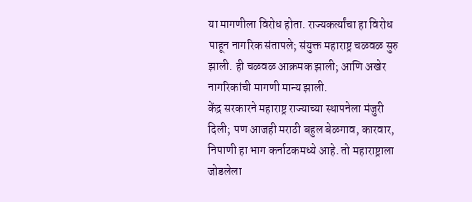या मागणीला विरोध होता. राज्यकर्त्यांचा हा विरोध पाहून नागरिक संतापले; संयुक्त महाराष्ट्र चळवळ सुरु झाली. ही चळवळ आक्रमक झाली; आणि अखेर नागरिकांची मागणी मान्य झाली.
केंद्र सरकारने महाराष्ट्र राज्याच्या स्थापनेला मंजुरी दिली; पण आजही मराठी बहुल बेळगाव, कारवार, निपाणी हा भाग कर्नाटकमध्ये आहे. तो महाराष्ट्राला जोडलेला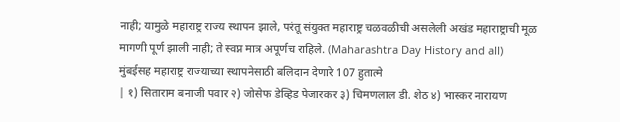नाही; यामुळे महाराष्ट्र राज्य स्थापन झाले, परंतू संयुक्त महाराष्ट्र चळवळीची असलेली अखंड महाराष्ट्राची मूळ मागणी पूर्ण झाली नाही; ते स्वप्न मात्र अपूर्णच राहिले. (Maharashtra Day History and all)
मुंबईसह महाराष्ट्र राज्याच्या स्थापनेसाठी बलिदान देणारे 107 हुतात्मे
| १) सिताराम बनाजी पवार २) जोसेफ डेव्हिड पेजारकर ३) चिमणलाल डी. शेठ ४) भास्कर नारायण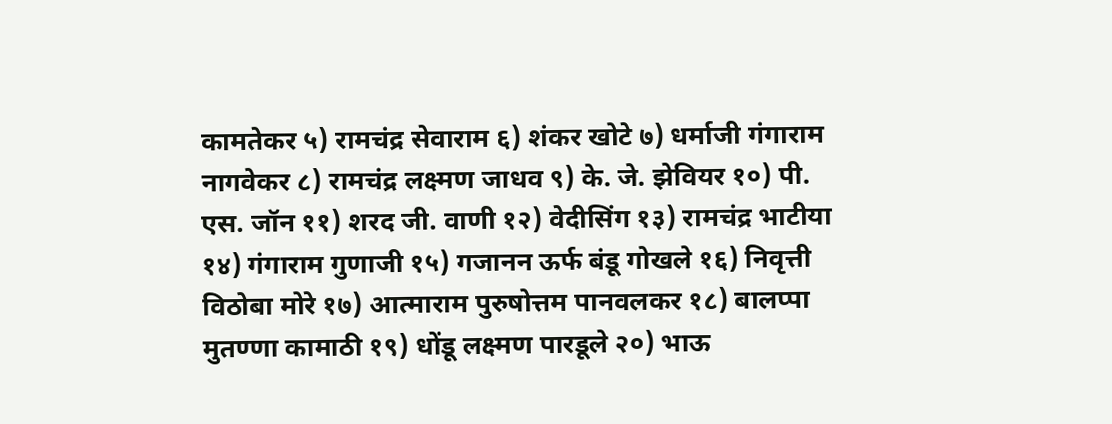कामतेकर ५) रामचंद्र सेवाराम ६) शंकर खोटे ७) धर्माजी गंगाराम नागवेकर ८) रामचंद्र लक्ष्मण जाधव ९) के. जे. झेवियर १०) पी. एस. जॉन ११) शरद जी. वाणी १२) वेदीसिंग १३) रामचंद्र भाटीया १४) गंगाराम गुणाजी १५) गजानन ऊर्फ बंडू गोखले १६) निवृत्ती विठोबा मोरे १७) आत्माराम पुरुषोत्तम पानवलकर १८) बालप्पा मुतण्णा कामाठी १९) धोंडू लक्ष्मण पारडूले २०) भाऊ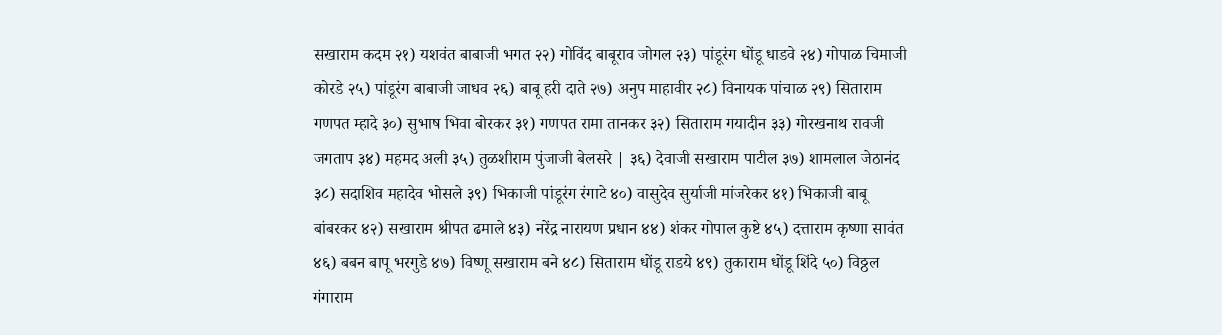सखाराम कदम २१) यशवंत बाबाजी भगत २२) गोविंद बाबूराव जोगल २३) पांडूरंग धोंडू धाडवे २४) गोपाळ चिमाजी कोरडे २५) पांडूरंग बाबाजी जाधव २६) बाबू हरी दाते २७) अनुप माहावीर २८) विनायक पांचाळ २९) सिताराम गणपत म्हादे ३०) सुभाष भिवा बोरकर ३१) गणपत रामा तानकर ३२) सिताराम गयादीन ३३) गोरखनाथ रावजी जगताप ३४) महमद अली ३५) तुळशीराम पुंजाजी बेलसरे | ३६) देवाजी सखाराम पाटील ३७) शामलाल जेठानंद ३८) सदाशिव महादेव भोसले ३९) भिकाजी पांडूरंग रंगाटे ४०) वासुदेव सुर्याजी मांजरेकर ४१) भिकाजी बाबू बांबरकर ४२) सखाराम श्रीपत ढमाले ४३) नरेंद्र नारायण प्रधान ४४) शंकर गोपाल कुष्टे ४५) दत्ताराम कृष्णा सावंत ४६) बबन बापू भरगुडे ४७) विष्णू सखाराम बने ४८) सिताराम धोंडू राडये ४९) तुकाराम धोंडू शिंदे ५०) विठ्ठल गंगाराम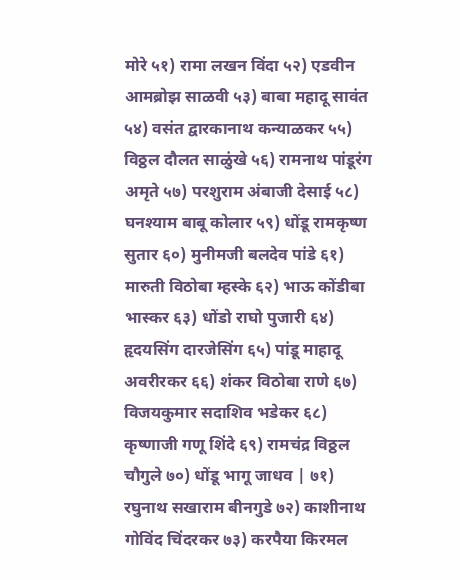मोरे ५१) रामा लखन विंदा ५२) एडवीन आमब्रोझ साळवी ५३) बाबा महादू सावंत ५४) वसंत द्वारकानाथ कन्याळकर ५५) विठ्ठल दौलत साळुंखे ५६) रामनाथ पांडूरंग अमृते ५७) परशुराम अंबाजी देसाई ५८) घनश्याम बाबू कोलार ५९) धोंडू रामकृष्ण सुतार ६०) मुनीमजी बलदेव पांडे ६१) मारुती विठोबा म्हस्के ६२) भाऊ कोंडीबा भास्कर ६३) धोंडो राघो पुजारी ६४) हृदयसिंग दारजेसिंग ६५) पांडू माहादू अवरीरकर ६६) शंकर विठोबा राणे ६७) विजयकुमार सदाशिव भडेकर ६८) कृष्णाजी गणू शिंदे ६९) रामचंद्र विठ्ठल चौगुले ७०) धोंडू भागू जाधव | ७१) रघुनाथ सखाराम बीनगुडे ७२) काशीनाथ गोविंद चिंदरकर ७३) करपैया किरमल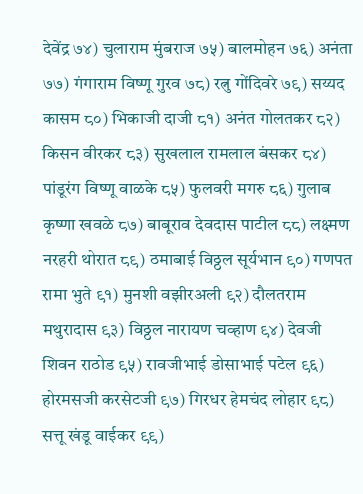देवेंद्र ७४) चुलाराम मुंबराज ७५) बालमोहन ७६) अनंता ७७) गंगाराम विष्णू गुरव ७८) रत्नु गोंदिवरे ७९) सय्यद कासम ८०) भिकाजी दाजी ८१) अनंत गोलतकर ८२) किसन वीरकर ८३) सुखलाल रामलाल बंसकर ८४) पांडूरंग विष्णू वाळके ८५) फुलवरी मगरु ८६) गुलाब कृष्णा खवळे ८७) बाबूराव देवदास पाटील ८८) लक्ष्मण नरहरी थोरात ८९) ठमाबाई विठ्ठल सूर्यभान ९०) गणपत रामा भुते ९१) मुनशी वझीरअली ९२) दौलतराम मथुरादास ९३) विठ्ठल नारायण चव्हाण ९४) देवजी शिवन राठोड ९५) रावजीभाई डोसाभाई पटेल ९६) होरमसजी करसेटजी ९७) गिरधर हेमचंद लोहार ९८) सत्तू खंडू वाईकर ९९)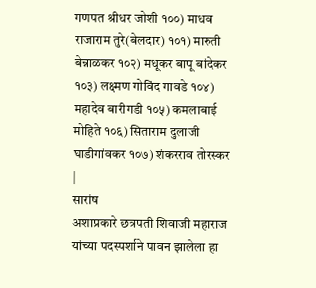गणपत श्रीधर जोशी १००) माधव राजाराम तुरे(बेलदार) १०१) मारुती बेन्नाळकर १०२) मधूकर बापू बांदेकर १०३) लक्ष्मण गोविंद गावडे १०४) महादेव बारीगडी १०५) कमलाबाई मोहिते १०६) सिताराम दुलाजी घाडीगांवकर १०७) शंकरराव तोरस्कर |
सारांष
अशाप्रकारे छत्रपती शिवाजी महाराज यांच्या पदस्पर्शाने पावन झालेला हा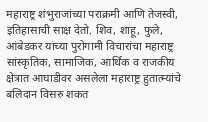महाराष्ट्र शंभुराजांच्या पराक्रमी आणि तेजस्वी, इतिहासाची साक्ष देतो. शिव, शाहू, फुले, आंबेडकर यांच्या पुरोगामी विचारांचा महाराष्ट्र सांस्कृतिक, सामाजिक, आर्थिक व राजकीय क्षेत्रात आघाडीवर असलेला महाराष्ट्र हुतात्म्यांचे बलिदान विसरु शकत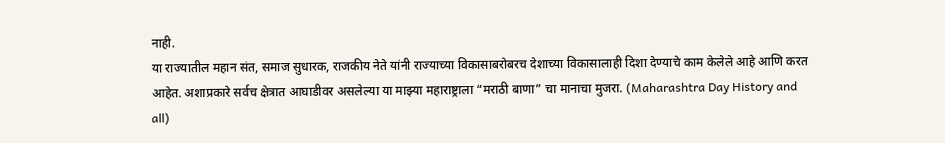नाही.
या राज्यातील महान संत, समाज सुधारक, राजकीय नेते यांनी राज्याच्या विकासाबरोबरच देशाच्या विकासालाही दिशा देण्याचे काम केलेले आहे आणि करत आहेत. अशाप्रकारे सर्वच क्षेत्रात आघाडीवर असलेल्या या माझ्या महाराष्ट्राला “मराठी बाणा” चा मानाचा मुजरा. (Maharashtra Day History and all)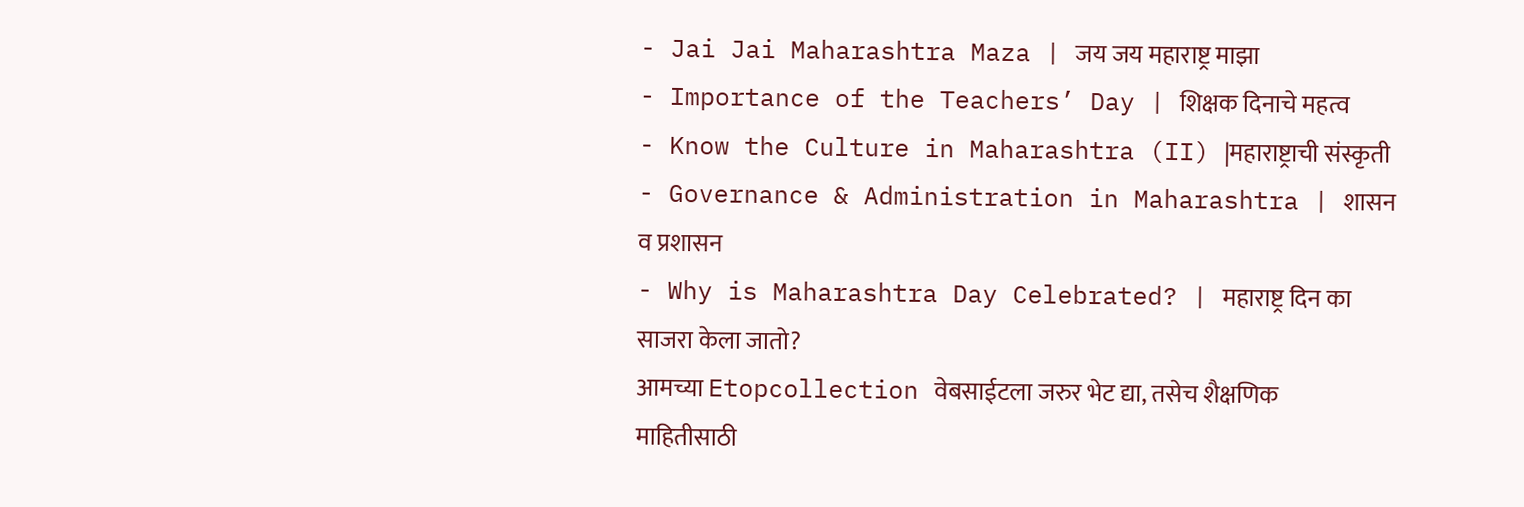- Jai Jai Maharashtra Maza | जय जय महाराष्ट्र माझा
- Importance of the Teachers’ Day | शिक्षक दिनाचे महत्व
- Know the Culture in Maharashtra (II) |महाराष्ट्राची संस्कृती
- Governance & Administration in Maharashtra | शासन व प्रशासन
- Why is Maharashtra Day Celebrated? | महाराष्ट्र दिन का साजरा केला जातो?
आमच्या Etopcollection वेबसाईटला जरुर भेट द्या, तसेच शैक्षणिक माहितीसाठी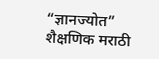“ज्ञानज्योत” शैक्षणिक मराठी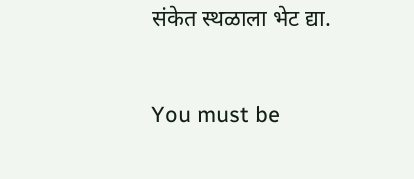संकेत स्थळाला भेट द्या.



You must be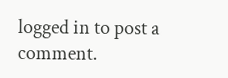logged in to post a comment.